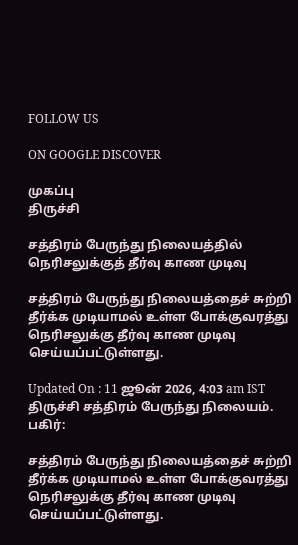FOLLOW US

ON GOOGLE DISCOVER

முகப்பு
திருச்சி

சத்திரம் பேருந்து நிலையத்தில் நெரிசலுக்குத் தீர்வு காண முடிவு

சத்திரம் பேருந்து நிலையத்தைச் சுற்றி தீர்க்க முடியாமல் உள்ள போக்குவரத்து நெரிசலுக்கு தீர்வு காண முடிவு செய்யப்பட்டுள்ளது.

Updated On : 11 ஜூன் 2026, 4:03 am IST
திருச்சி சத்திரம் பேருந்து நிலையம்.
பகிர்:

சத்திரம் பேருந்து நிலையத்தைச் சுற்றி தீர்க்க முடியாமல் உள்ள போக்குவரத்து நெரிசலுக்கு தீர்வு காண முடிவு செய்யப்பட்டுள்ளது.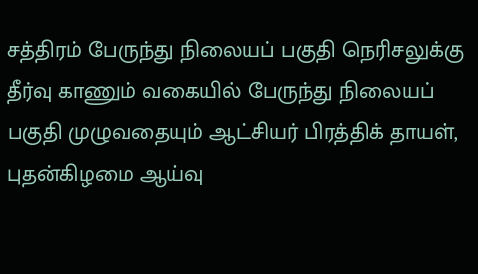சத்திரம் பேருந்து நிலையப் பகுதி நெரிசலுக்கு தீர்வு காணும் வகையில் பேருந்து நிலையப் பகுதி முழுவதையும் ஆட்சியர் பிரத்திக் தாயள், புதன்கிழமை ஆய்வு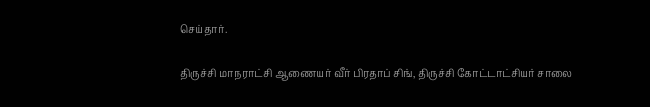செய்தார்.

திருச்சி மாநராட்சி ஆணையர் வீர் பிரதாப் சிங், திருச்சி கோட்டாட்சியர் சாலை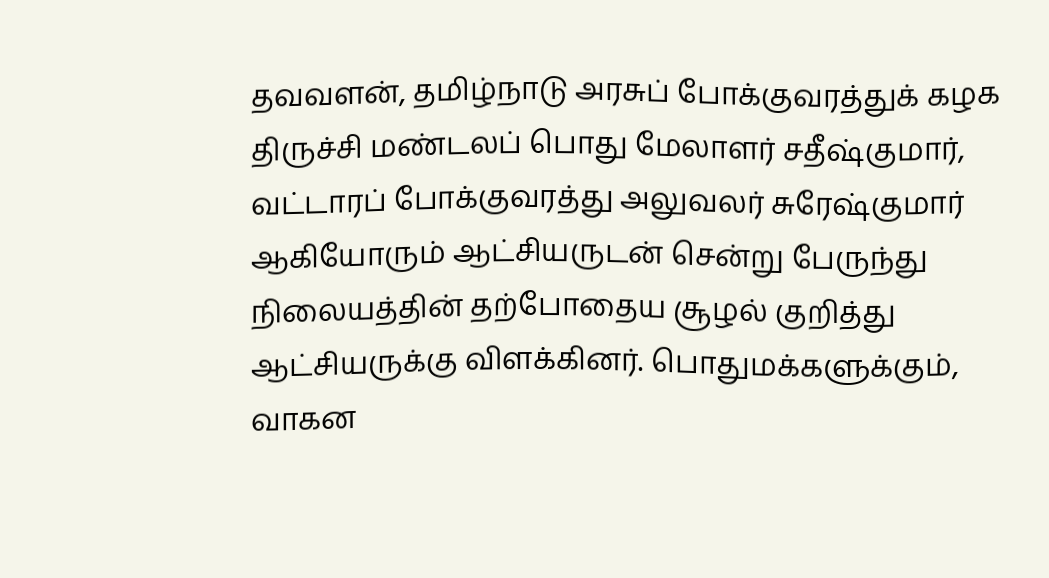தவவளன், தமிழ்நாடு அரசுப் போக்குவரத்துக் கழக திருச்சி மண்டலப் பொது மேலாளர் சதீஷ்குமார், வட்டாரப் போக்குவரத்து அலுவலர் சுரேஷ்குமார் ஆகியோரும் ஆட்சியருடன் சென்று பேருந்து நிலையத்தின் தற்போதைய சூழல் குறித்து ஆட்சியருக்கு விளக்கினர். பொதுமக்களுக்கும், வாகன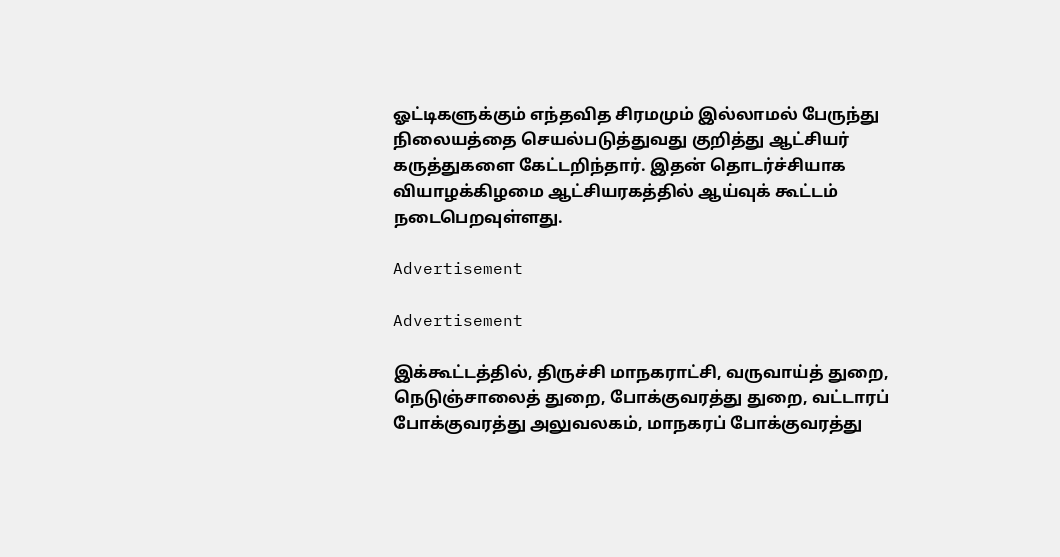ஓட்டிகளுக்கும் எந்தவித சிரமமும் இல்லாமல் பேருந்து நிலையத்தை செயல்படுத்துவது குறித்து ஆட்சியர் கருத்துகளை கேட்டறிந்தார். இதன் தொடர்ச்சியாக வியாழக்கிழமை ஆட்சியரகத்தில் ஆய்வுக் கூட்டம் நடைபெறவுள்ளது.

Advertisement

Advertisement

இக்கூட்டத்தில், திருச்சி மாநகராட்சி, வருவாய்த் துறை, நெடுஞ்சாலைத் துறை, போக்குவரத்து துறை, வட்டாரப் போக்குவரத்து அலுவலகம், மாநகரப் போக்குவரத்து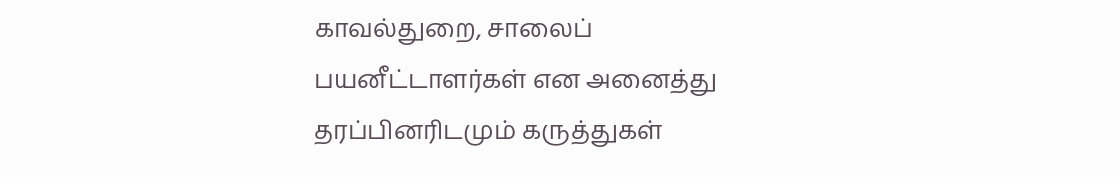காவல்துறை, சாலைப் பயனீட்டாளர்கள் என அனைத்து தரப்பினரிடமும் கருத்துகள்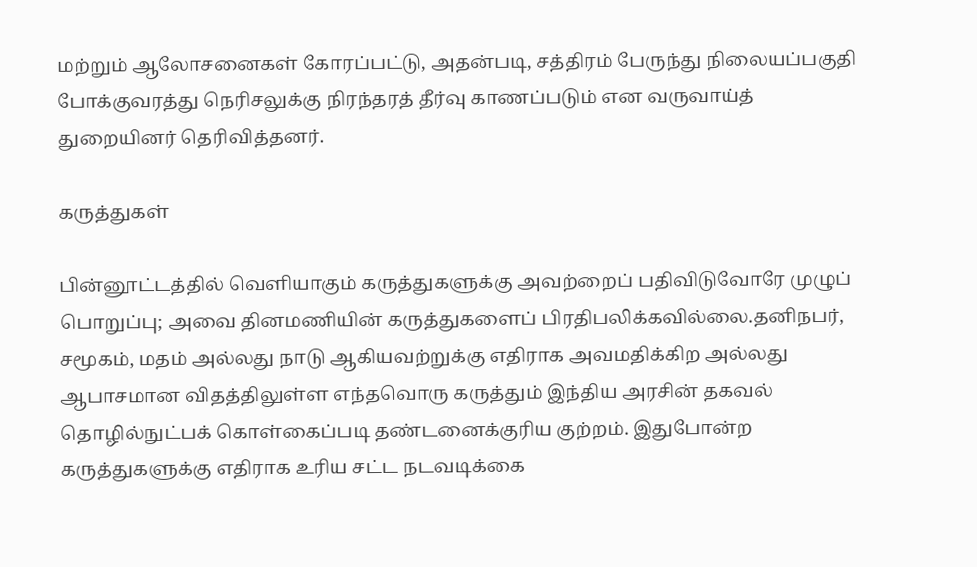மற்றும் ஆலோசனைகள் கோரப்பட்டு, அதன்படி, சத்திரம் பேருந்து நிலையப்பகுதி போக்குவரத்து நெரிசலுக்கு நிரந்தரத் தீர்வு காணப்படும் என வருவாய்த் துறையினர் தெரிவித்தனர்.

கருத்துகள்

பின்னூட்டத்தில் வெளியாகும் கருத்துகளுக்கு அவற்றைப் பதிவிடுவோரே முழுப் பொறுப்பு; அவை தினமணியின் கருத்துகளைப் பிரதிபலிக்கவில்லை.தனிநபர், சமூகம், மதம் அல்லது நாடு ஆகியவற்றுக்கு எதிராக அவமதிக்கிற அல்லது ஆபாசமான விதத்திலுள்ள எந்தவொரு கருத்தும் இந்திய அரசின் தகவல் தொழில்நுட்பக் கொள்கைப்படி தண்டனைக்குரிய குற்றம். இதுபோன்ற கருத்துகளுக்கு எதிராக உரிய சட்ட நடவடிக்கை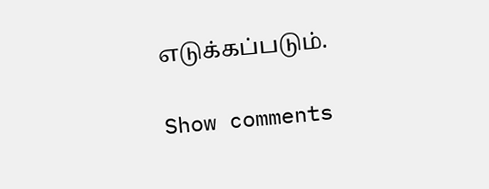எடுக்கப்படும்.

Show comments